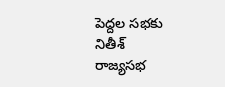పెద్దల సభకు నితీశ్
రాజ్యసభ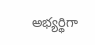అభ్యర్థిగా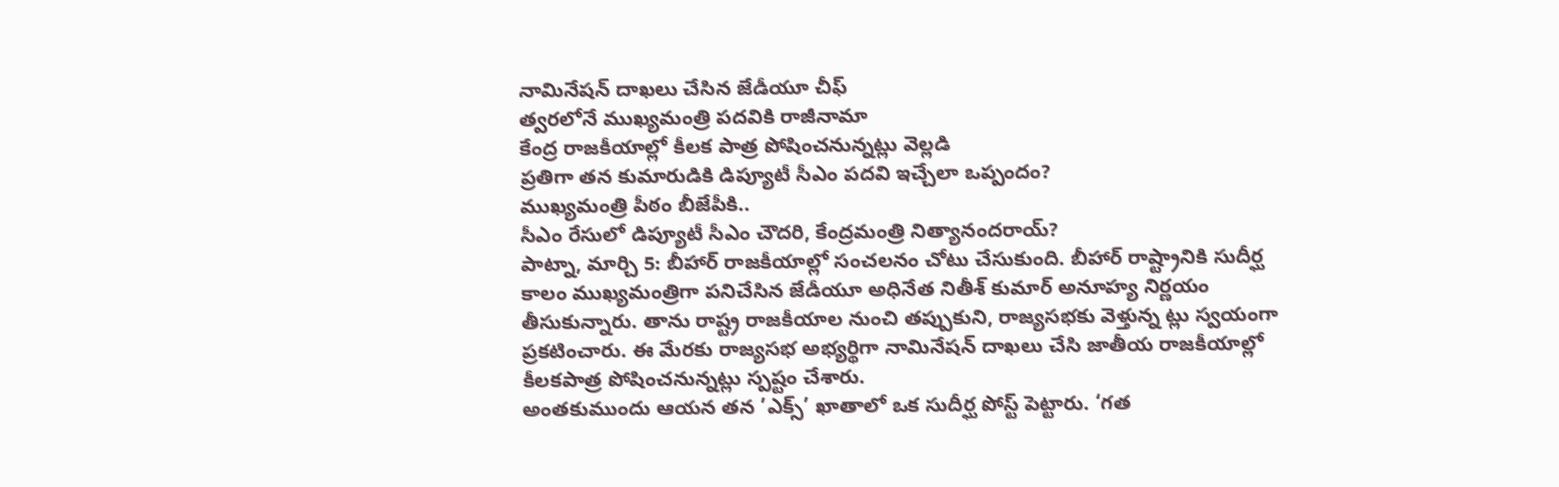నామినేషన్ దాఖలు చేసిన జేడీయూ చీఫ్
త్వరలోనే ముఖ్యమంత్రి పదవికి రాజీనామా
కేంద్ర రాజకీయాల్లో కీలక పాత్ర పోషించనున్నట్లు వెల్లడి
ప్రతిగా తన కుమారుడికి డిప్యూటీ సీఎం పదవి ఇచ్చేలా ఒప్పందం?
ముఖ్యమంత్రి పీఠం బీజేపీకి..
సీఎం రేసులో డిప్యూటీ సీఎం చౌదరి, కేంద్రమంత్రి నిత్యానందరాయ్?
పాట్నా, మార్చి 5: బీహార్ రాజకీయాల్లో సంచలనం చోటు చేసుకుంది. బీహార్ రాష్ట్రానికి సుదీర్ఘ కాలం ముఖ్యమంత్రిగా పనిచేసిన జేడీయూ అధినేత నితీశ్ కుమార్ అనూహ్య నిర్ణయం తీసుకున్నారు. తాను రాష్ట్ర రాజకీయాల నుంచి తప్పుకుని, రాజ్యసభకు వెళ్తున్న ట్లు స్వయంగా ప్రకటించారు. ఈ మేరకు రాజ్యసభ అభ్యర్థిగా నామినేషన్ దాఖలు చేసి జాతీయ రాజకీయాల్లో కీలకపాత్ర పోషించనున్నట్లు స్పష్టం చేశారు.
అంతకుముందు ఆయన తన ’ఎక్స్’ ఖాతాలో ఒక సుదీర్ఘ పోస్ట్ పెట్టారు. ‘గత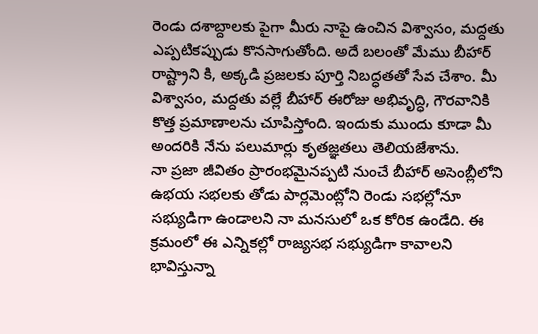రెండు దశాబ్దాలకు పైగా మీరు నాపై ఉంచిన విశ్వాసం, మద్దతు ఎప్పటికప్పుడు కొనసాగుతోంది. అదే బలంతో మేము బీహార్ రాష్ట్రాని కి, అక్కడి ప్రజలకు పూర్తి నిబద్ధతతో సేవ చేశాం. మీ విశ్వాసం, మద్దతు వల్లే బీహార్ ఈరోజు అభివృద్ధి, గౌరవానికి కొత్త ప్రమాణాలను చూపిస్తోంది. ఇందుకు ముందు కూడా మీ అందరికి నేను పలుమార్లు కృతజ్ఞతలు తెలియజేశాను.
నా ప్రజా జీవితం ప్రారంభమైనప్పటి నుంచే బీహార్ అసెంబ్లీలోని ఉభయ సభలకు తోడు పార్లమెంట్లోని రెండు సభల్లోనూ సభ్యుడిగా ఉండాలని నా మనసులో ఒక కోరిక ఉండేది. ఈ క్రమంలో ఈ ఎన్నికల్లో రాజ్యసభ సభ్యుడిగా కావాలని భావిస్తున్నా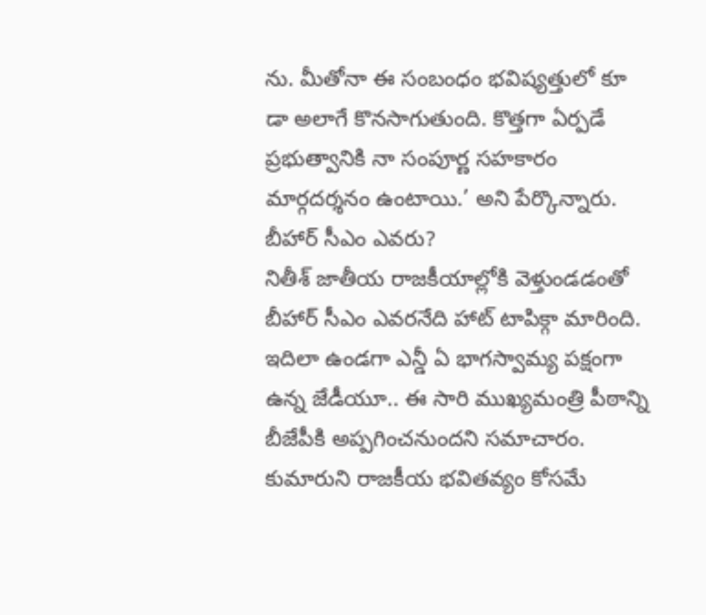ను. మీతోనా ఈ సంబంధం భవిష్యత్తులో కూ డా అలాగే కొనసాగుతుంది. కొత్తగా ఏర్పడే ప్రభుత్వానికి నా సంపూర్ణ సహకారం మార్గదర్శనం ఉంటాయి.’ అని పేర్కొన్నారు.
బీహార్ సీఎం ఎవరు?
నితీశ్ జాతీయ రాజకీయాల్లోకి వెళ్తుండడంతో బీహార్ సీఎం ఎవరనేది హాట్ టాపిక్గా మారింది. ఇదిలా ఉండగా ఎన్డీ ఏ భాగస్వామ్య పక్షంగా ఉన్న జేడీయూ.. ఈ సారి ముఖ్యమంత్రి పీఠాన్ని బీజేపీకి అప్పగించనుందని సమాచారం. కుమారుని రాజకీయ భవితవ్యం కోసమే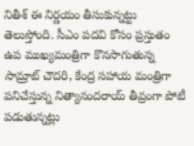నితీశ్ ఈ నిర్ణయం తీసుకున్నట్టు తెలుస్తోంది. సీఎం పదవి కోసం ప్రస్తుతం ఉప ముఖ్యమంత్రిగా కొనసాగుతున్న సామ్రాట్ చౌదరి, కేంద్ర సహాయ మంత్రిగా పనిచేస్తున్న నిత్యానందరాయ్ తీవ్రంగా పోటీ పడుతున్నట్లు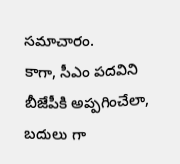సమాచారం.
కాగా, సీఎం పదవిని బీజేపీకి అప్పగించేలా, బదులు గా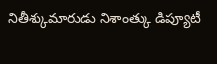నితీశ్కుమారుడు నిశాంత్కు డిప్యూటీ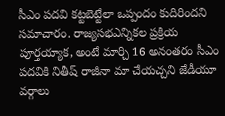సీఎం పదవి కట్టబెట్టేలా ఒప్పందం కుదిరిందని సమాచారం. రాజ్యసభఎన్నికల ప్రక్రియ పూర్తయ్యాక, అంటే మార్చి 16 అనంతరం సీఎం పదవికి నితీష్ రాజీనా మా చేయచ్చని జేడీయూ వర్గాలు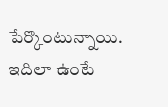పేర్కొంటున్నాయి. ఇదిలా ఉంటే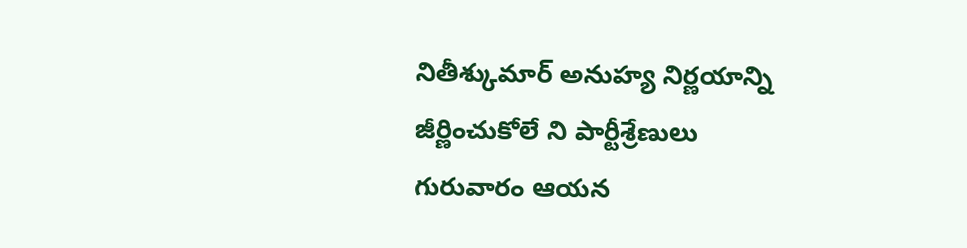నితీశ్కుమార్ అనుహ్య నిర్ణయాన్ని జీర్ణించుకోలే ని పార్టీశ్రేణులు గురువారం ఆయన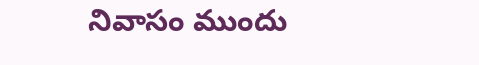నివాసం ముందు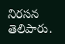నిరసన తెలిపారు.